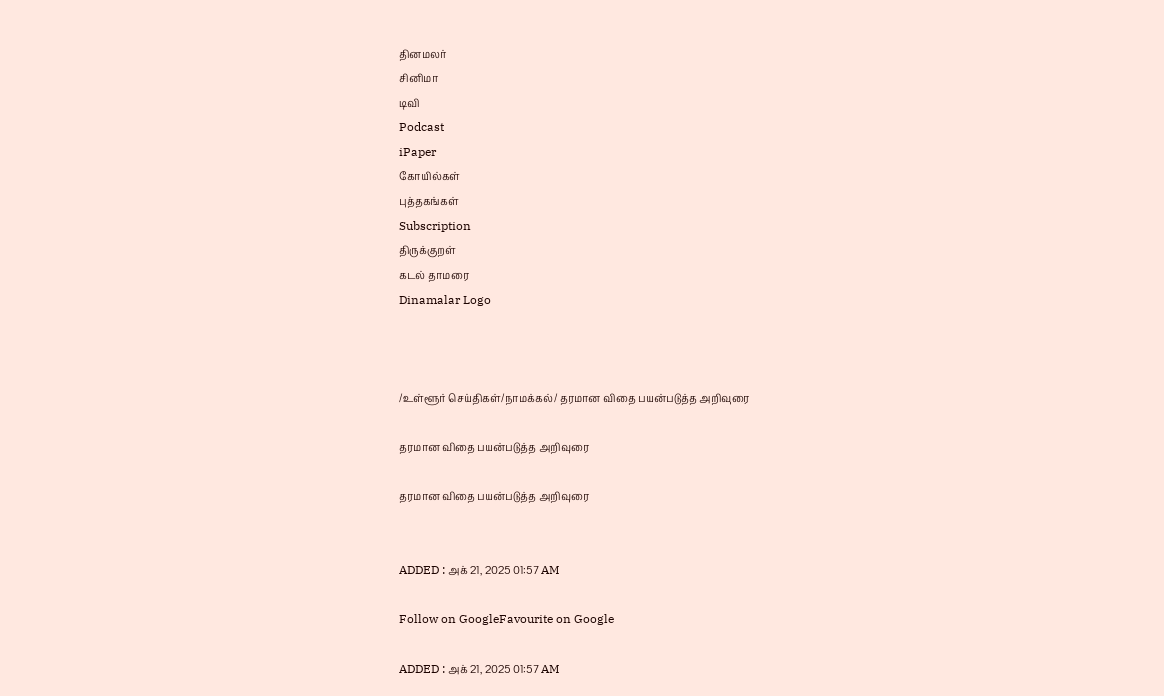தினமலர்
சினிமா
டிவி
Podcast
iPaper
கோயில்கள்
புத்தகங்கள்
Subscription
திருக்குறள்
கடல் தாமரை
Dinamalar Logo



/உள்ளூர் செய்திகள்/நாமக்கல்/ தரமான விதை பயன்படுத்த அறிவுரை

தரமான விதை பயன்படுத்த அறிவுரை

தரமான விதை பயன்படுத்த அறிவுரை


ADDED : அக் 21, 2025 01:57 AM

Follow on GoogleFavourite on Google

ADDED : அக் 21, 2025 01:57 AM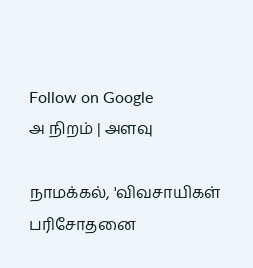Follow on Google
அ நிறம் | அளவு

நாமக்கல், 'விவசாயிகள் பரிசோதனை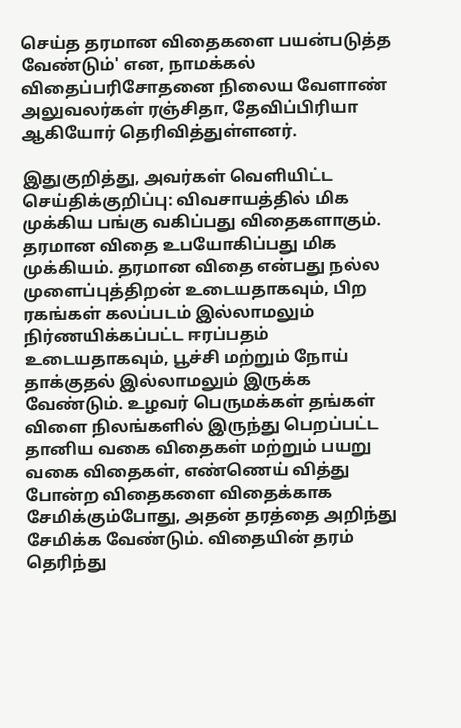செய்த தரமான விதைகளை பயன்படுத்த வேண்டும்' என, நாமக்கல் விதைப்பரிசோதனை நிலைய வேளாண் அலுவலர்கள் ரஞ்சிதா, தேவிப்பிரியா ஆகியோர் தெரிவித்துள்ளனர்.

இதுகுறித்து, அவர்கள் வெளியிட்ட செய்திக்குறிப்பு: விவசாயத்தில் மிக முக்கிய பங்கு வகிப்பது விதைகளாகும். தரமான விதை உபயோகிப்பது மிக முக்கியம். தரமான விதை என்பது நல்ல முளைப்புத்திறன் உடையதாகவும், பிற ரகங்கள் கலப்படம் இல்லாமலும் நிர்ணயிக்கப்பட்ட ஈரப்பதம் உடையதாகவும், பூச்சி மற்றும் நோய் தாக்குதல் இல்லாமலும் இருக்க வேண்டும். உழவர் பெருமக்கள் தங்கள் விளை நிலங்களில் இருந்து பெறப்பட்ட தானிய வகை விதைகள் மற்றும் பயறு வகை விதைகள், எண்ணெய் வித்து போன்ற விதைகளை விதைக்காக சேமிக்கும்போது, அதன் தரத்தை அறிந்து சேமிக்க வேண்டும். விதையின் தரம் தெரிந்து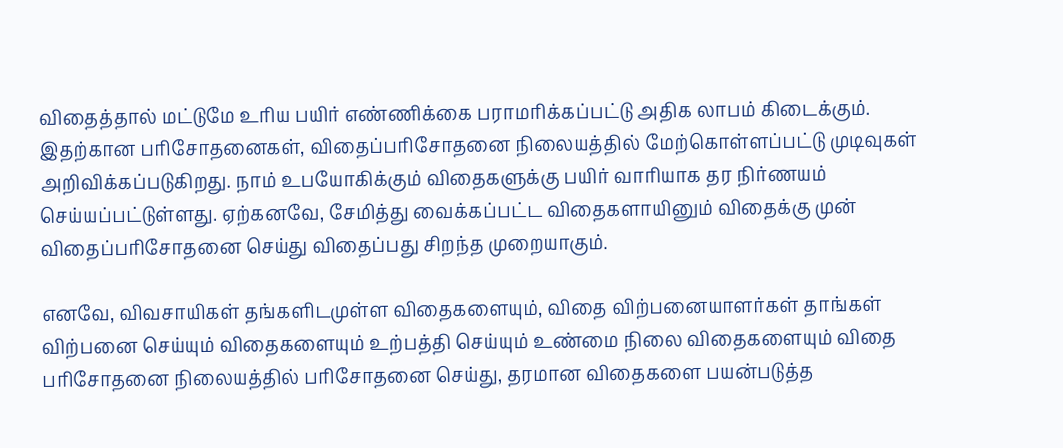விதைத்தால் மட்டுமே உரிய பயிர் எண்ணிக்கை பராமரிக்கப்பட்டு அதிக லாபம் கிடைக்கும். இதற்கான பரிசோதனைகள், விதைப்பரிசோதனை நிலையத்தில் மேற்கொள்ளப்பட்டு முடிவுகள் அறிவிக்கப்படுகிறது. நாம் உபயோகிக்கும் விதைகளுக்கு பயிர் வாரியாக தர நிர்ணயம் செய்யப்பட்டுள்ளது. ஏற்கனவே, சேமித்து வைக்கப்பட்ட விதைகளாயினும் விதைக்கு முன் விதைப்பரிசோதனை செய்து விதைப்பது சிறந்த முறையாகும்.

எனவே, விவசாயிகள் தங்களிடமுள்ள விதைகளையும், விதை விற்பனையாளர்கள் தாங்கள் விற்பனை செய்யும் விதைகளையும் உற்பத்தி செய்யும் உண்மை நிலை விதைகளையும் விதை பரிசோதனை நிலையத்தில் பரிசோதனை செய்து, தரமான விதைகளை பயன்படுத்த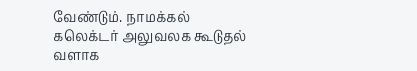வேண்டும். நாமக்கல் கலெக்டர் அலுவலக கூடுதல் வளாக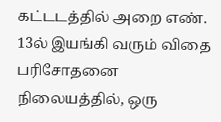கட்டடத்தில் அறை எண். 13ல் இயங்கி வரும் விதை பரிசோதனை நிலையத்தில், ஒரு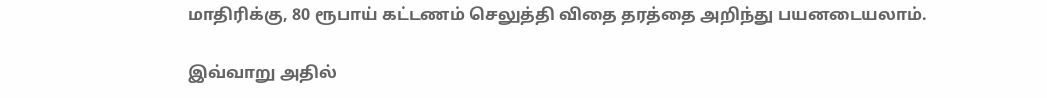மாதிரிக்கு, 80 ரூபாய் கட்டணம் செலுத்தி விதை தரத்தை அறிந்து பயனடையலாம்.

இவ்வாறு அதில்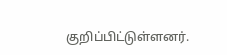குறிப்பிட்டுள்ளனர்.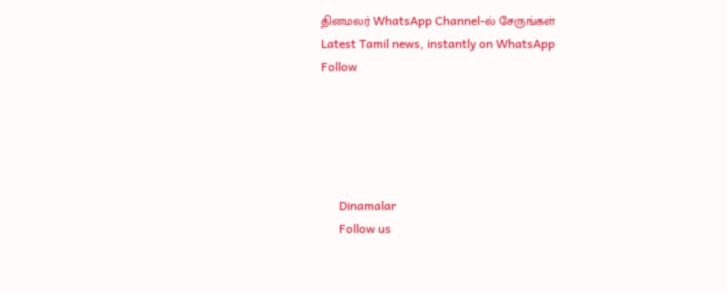தினமலர் WhatsApp Channel-ல் சேருங்கள்
Latest Tamil news, instantly on WhatsApp
Follow





      Dinamalar
      Follow us